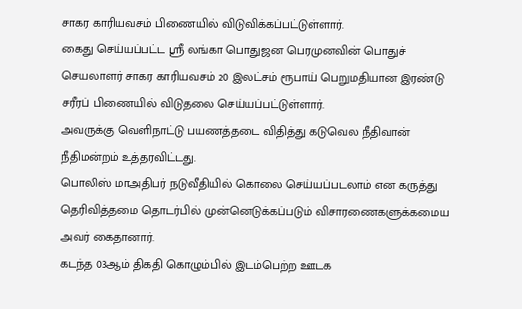சாகர காரியவசம் பிணையில் விடுவிக்கப்பட்டுள்ளார்.
கைது செய்யப்பட்ட ஸ்ரீ லங்கா பொதுஜன பெரமுனவின் பொதுச் செயலாளர் சாகர காரியவசம் 20 இலட்சம் ரூபாய் பெறுமதியான இரண்டு சரீரப் பிணையில் விடுதலை செய்யப்பட்டுள்ளார்.
அவருக்கு வெளிநாட்டு பயணத்தடை விதித்து கடுவெல நீதிவான் நீதிமன்றம் உத்தரவிட்டது.
பொலிஸ் மாஅதிபர் நடுவீதியில் கொலை செய்யப்படலாம் என கருத்து தெரிவித்தமை தொடர்பில் முன்னெடுக்கப்படும் விசாரணைகளுக்கமைய அவர் கைதானார்.
கடந்த 03ஆம் திகதி கொழும்பில் இடம்பெற்ற ஊடக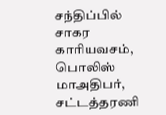சந்திப்பில் சாகர காரியவசம், பொலிஸ் மாஅதிபர், சட்டத்தரணி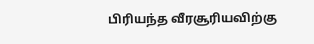பிரியந்த வீரசூரியவிற்கு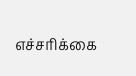எச்சரிக்கை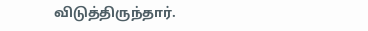விடுத்திருந்தார்.